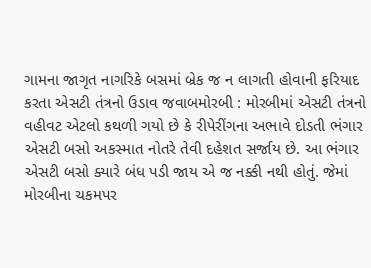ગામના જાગૃત નાગરિકે બસમાં બ્રેક જ ન લાગતી હોવાની ફરિયાદ કરતા એસટી તંત્રનો ઉડાવ જવાબમોરબી : મોરબીમાં એસટી તંત્રનો વહીવટ એટલો કથળી ગયો છે કે રીપેરીંગના અભાવે દોડતી ભંગાર એસટી બસો અકસ્માત નોતરે તેવી દહેશત સર્જાય છે. આ ભંગાર એસટી બસો ક્યારે બંધ પડી જાય એ જ નક્કી નથી હોતું. જેમાં મોરબીના ચકમપર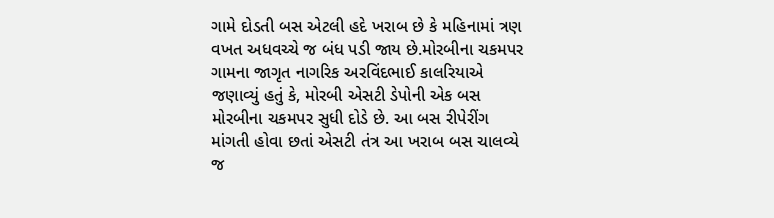ગામે દોડતી બસ એટલી હદે ખરાબ છે કે મહિનામાં ત્રણ વખત અધવચ્ચે જ બંધ પડી જાય છે.મોરબીના ચકમપર ગામના જાગૃત નાગરિક અરવિંદભાઈ કાલરિયાએ જણાવ્યું હતું કે, મોરબી એસટી ડેપોની એક બસ મોરબીના ચકમપર સુધી દોડે છે. આ બસ રીપેરીંગ માંગતી હોવા છતાં એસટી તંત્ર આ ખરાબ બસ ચાલવ્યે જ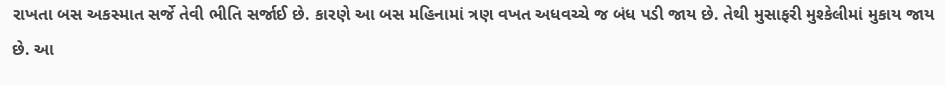રાખતા બસ અકસ્માત સર્જે તેવી ભીતિ સર્જાઈ છે. કારણે આ બસ મહિનામાં ત્રણ વખત અધવચ્ચે જ બંધ પડી જાય છે. તેથી મુસાફરી મુશ્કેલીમાં મુકાય જાય છે. આ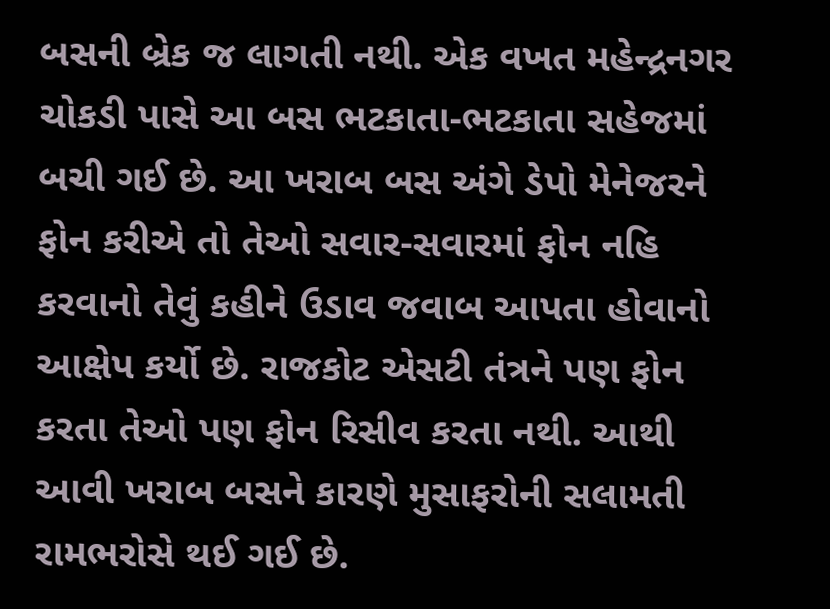બસની બ્રેક જ લાગતી નથી. એક વખત મહેન્દ્રનગર ચોકડી પાસે આ બસ ભટકાતા-ભટકાતા સહેજમાં બચી ગઈ છે. આ ખરાબ બસ અંગે ડેપો મેનેજરને ફોન કરીએ તો તેઓ સવાર-સવારમાં ફોન નહિ કરવાનો તેવું કહીને ઉડાવ જવાબ આપતા હોવાનો આક્ષેપ કર્યો છે. રાજકોટ એસટી તંત્રને પણ ફોન કરતા તેઓ પણ ફોન રિસીવ કરતા નથી. આથી આવી ખરાબ બસને કારણે મુસાફરોની સલામતી રામભરોસે થઈ ગઈ છે.